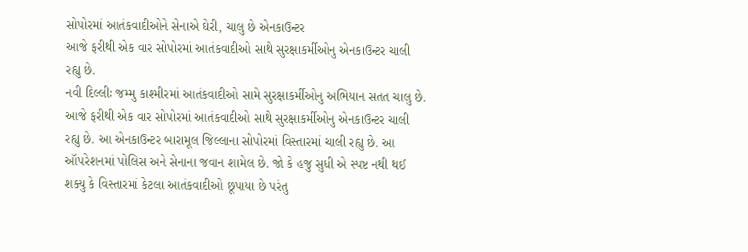સોપોરમાં આતંકવાદીઓને સેનાએ ઘેરી, ચાલુ છે એનકાઉન્ટર
આજે ફરીથી એક વાર સોપોરમાં આતંકવાદીઓ સાથે સુરક્ષાકર્મીઓનુ એનકાઉન્ટર ચાલી રહ્યુ છે.
નવી દિલ્લીઃ જમ્મુ કાશ્મીરમાં આતંકવાદીઓ સામે સુરક્ષાકર્મીઓનુ અભિયાન સતત ચાલુ છે. આજે ફરીથી એક વાર સોપોરમાં આતંકવાદીઓ સાથે સુરક્ષાકર્મીઓનુ એનકાઉન્ટર ચાલી રહ્યુ છે. આ એનકાઉન્ટર બારામૂલ જિલ્લાના સોપોરમાં વિસ્તારમાં ચાલી રહ્યુ છે. આ ઑપરેશનમાં પોલિસ અને સેનાના જવાન શામેલ છે. જો કે હજુ સુધી એ સ્પષ્ટ નથી થઈ શક્યુ કે વિસ્તારમાં કેટલા આતંકવાદીઓ છૂપાયા છે પરંતુ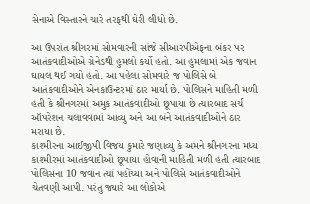સેનાએ વિસ્તારને ચારે તરફથી ઘેરી લીધો છે.

આ ઉપરાંત શ્રીગરમાં સોમવારની સાંજે સીઆરપીએફના બંકર પર આતંકવાદીઓએ ગ્રેનેડથી હુમલો કર્યો હતો. આ હુમલામાં એક જવાન ઘાયલ થઈ ગયો હતો. આ પહેલા સોમવારે જ પોલિસે બે આતંકવાદીઓને એનકાઉન્ટરમાં ઠાર માર્યા છે. પોલિસને માહિતી મળી હતી કે શ્રીનગરમાં અમુક આતંકવાદીઓ છૂપાયા છે ત્યારબાદ સર્ચ ઑપરેશન ચલાવવામાં આવ્યુ અને આ બંને આતંકવાદીઓને ઠાર મરાયા છે.
કાશ્મીરના આઈજીપી વિજય કુમારે જણાવ્યુ કે અમને શ્રીનગરના મધ્ય કાશ્મીરમાં આતંકવાદીઓ છૂપાયા હોવાની માહિતી મળી હતી ત્યારબાદ પોલિસના 10 જવાન ત્યાં પહોંચ્યા અને પોલિસે આતંકવાદીઓને ચેતવણી આપી. પરંતુ જ્યારે આ લોકોએ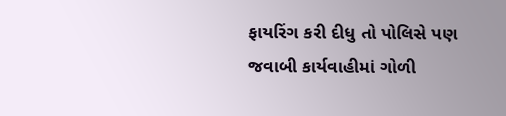ફાયરિંગ કરી દીધુ તો પોલિસે પણ જવાબી કાર્યવાહીમાં ગોળી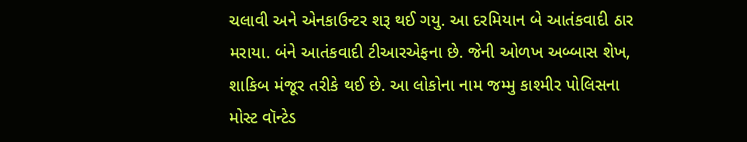ચલાવી અને એનકાઉન્ટર શરૂ થઈ ગયુ. આ દરમિયાન બે આતંકવાદી ઠાર મરાયા. બંને આતંકવાદી ટીઆરએફના છે. જેની ઓળખ અબ્બાસ શેખ, શાકિબ મંજૂર તરીકે થઈ છે. આ લોકોના નામ જમ્મુ કાશ્મીર પોલિસના મોસ્ટ વૉન્ટેડ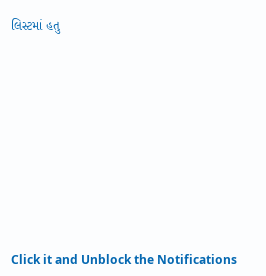લિસ્ટમાં હતુ












Click it and Unblock the Notifications